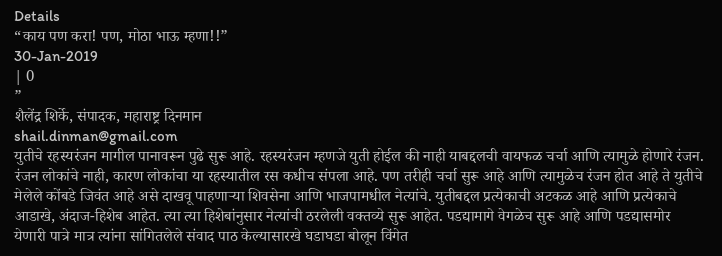Details
“काय पण करा! पण, मोठा भाऊ म्हणा!!”
30-Jan-2019
| 0
”
शैलेंद्र शिर्के, संपादक, महाराष्ट्र दिनमान
shail.dinman@gmail.com
युतीचे रहस्यरंजन मागील पानावरून पुढे सुरू आहे. रहस्यरंजन म्हणजे युती होईल की नाही याबद्दलची वायफळ चर्चा आणि त्यामुळे होणारे रंजन. रंजन लोकांचे नाही, कारण लोकांचा या रहस्यातील रस कधीच संपला आहे. पण तरीही चर्चा सुरू आहे आणि त्यामुळेच रंजन होत आहे ते युतीचे मेलेले कोंबडे जिवंत आहे असे दाखवू पाहणाऱ्या शिवसेना आणि भाजपामधील नेत्यांचे. युतीबद्दल प्रत्येकाची अटकळ आहे आणि प्रत्येकाचे आडाखे, अंदाज-हिशेब आहेत. त्या त्या हिशेबांनुसार नेत्यांची ठरलेली वक्तव्ये सुरू आहेत. पडद्यामागे वेगळेच सुरू आहे आणि पडद्यासमोर येणारी पात्रे मात्र त्यांना सांगितलेले संवाद पाठ केल्यासारखे घडाघडा बोलून विंगेत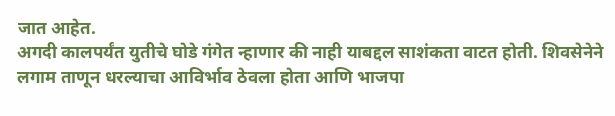जात आहेत.
अगदी कालपर्यंत युतीचे घोडे गंगेत न्हाणार की नाही याबद्दल साशंकता वाटत होती. शिवसेनेने लगाम ताणून धरल्याचा आविर्भाव ठेवला होता आणि भाजपा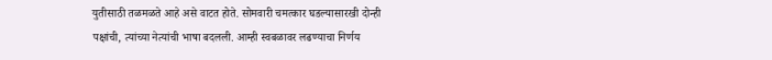युतीसाठी तळमळते आहे असे वाटत होते. सोमवारी चमत्कार घडल्यासारखी दोन्ही पक्षांची, त्यांच्या नेत्यांची भाषा बदलली. आम्ही स्वबळावर लढण्याचा निर्णय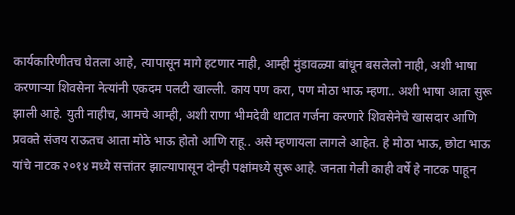कार्यकारिणीतच घेतला आहे, त्यापासून मागे हटणार नाही, आम्ही मुंडावळ्या बांधून बसलेलो नाही, अशी भाषा करणाऱ्या शिवसेना नेत्यांनी एकदम पलटी खाल्ली. काय पण करा, पण मोठा भाऊ म्हणा.. अशी भाषा आता सुरू झाली आहे. युती नाहीच, आमचे आम्ही, अशी राणा भीमदेवी थाटात गर्जना करणारे शिवसेनेचे खासदार आणि प्रवक्ते संजय राऊतच आता मोठे भाऊ होतो आणि राहू.. असे म्हणायला लागले आहेत. हे मोठा भाऊ, छोटा भाऊ यांचे नाटक २०१४ मध्ये सत्तांतर झाल्यापासून दोन्ही पक्षांमध्ये सुरू आहे. जनता गेली काही वर्षे हे नाटक पाहून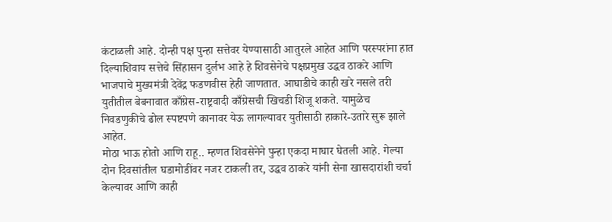कंटाळली आहे. दोन्ही पक्ष पुन्हा सत्तेवर येण्यासाठी आतुरले आहेत आणि परस्परांना हात दिल्याशिवाय सत्तेचे सिंहासन दुर्लभ आहे हे शिवसेनेचे पक्षप्रमुख उद्धव ठाकरे आणि भाजपाचे मुख्यमंत्री देवेंद्र फडणवीस हेही जाणतात. आघाडीचे काही खरे नसले तरी युतीतील बेबनावात काँग्रेस-राष्ट्रवादी काँग्रेसची खिचडी शिजू शकते. यामुळेच निवडणुकीचे ढोल स्पष्टपणे कानावर येऊ लागल्यावर युतीसाठी हाकारे-उतारे सुरू झाले आहेत.
मोठा भाऊ होतो आणि राहू.. म्हणत शिवसेनेने पुन्हा एकदा माघार घेतली आहे. गेल्या दोन दिवसांतील घडामोडींवर नजर टाकली तर, उद्धव ठाकरे यांनी सेना खासदारांशी चर्चा केल्यावर आणि काही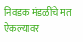निवडक मंडळींचे मत ऐकल्यावर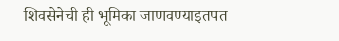शिवसेनेची ही भूमिका जाणवण्याइतपत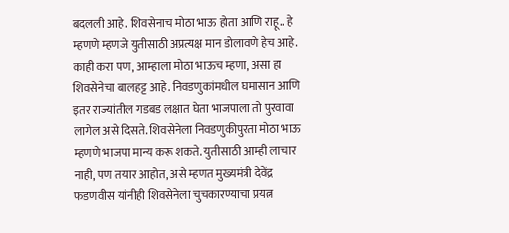बदलली आहे. शिवसेनाच मोठा भाऊ होता आणि राहू.. हे म्हणणे म्हणजे युतीसाठी अप्रत्यक्ष मान डोलावणे हेच आहे. काही करा पण, आम्हाला मोठा भाऊच म्हणा, असा हा शिवसेनेचा बालहट्ट आहे. निवडणुकांमधील घमासान आणि इतर राज्यांतील गडबड लक्षात घेता भाजपाला तो पुरवावा लागेल असे दिसते. शिवसेनेला निवडणुकीपुरता मोठा भाऊ म्हणणे भाजपा मान्य करू शकते. युतीसाठी आम्ही लाचार नाही, पण तयार आहोत, असे म्हणत मुख्यमंत्री देवेंद्र फडणवीस यांनीही शिवसेनेला चुचकारण्याचा प्रयत्न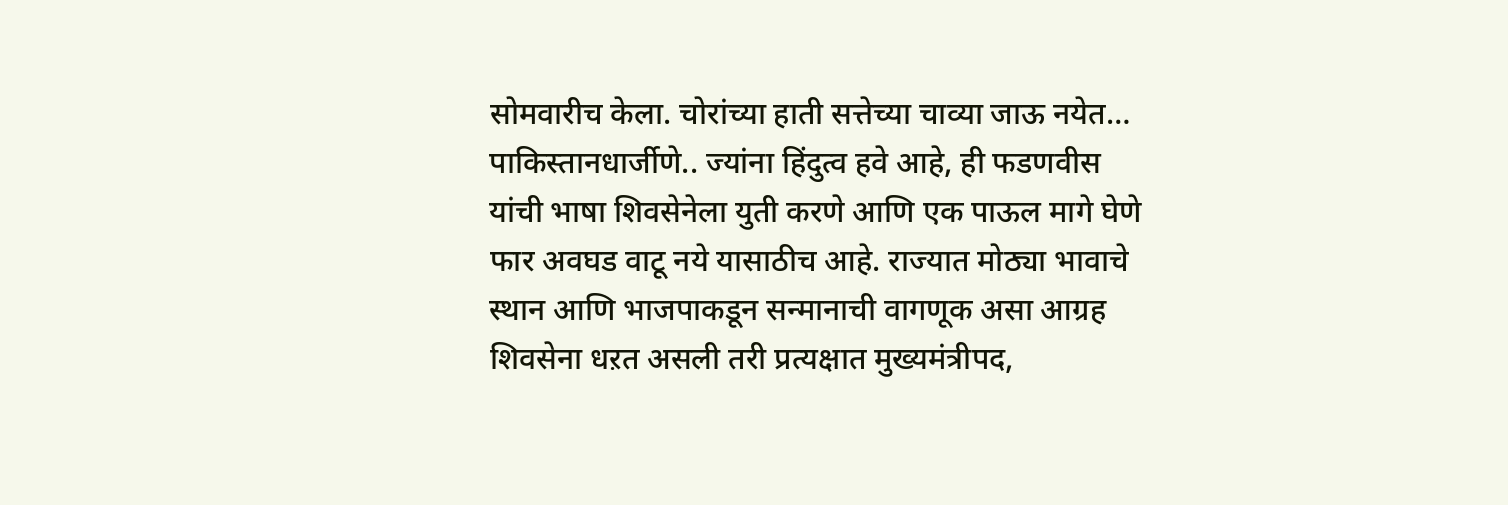सोमवारीच केला. चोरांच्या हाती सत्तेच्या चाव्या जाऊ नयेत… पाकिस्तानधार्जीणे.. ज्यांना हिंदुत्व हवे आहे, ही फडणवीस यांची भाषा शिवसेनेला युती करणे आणि एक पाऊल मागे घेणे फार अवघड वाटू नये यासाठीच आहे. राज्यात मोठ्या भावाचे स्थान आणि भाजपाकडून सन्मानाची वागणूक असा आग्रह शिवसेना धऱत असली तरी प्रत्यक्षात मुख्यमंत्रीपद,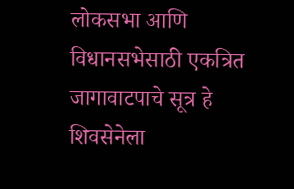लोकसभा आणि विधानसभेसाठी एकत्रित जागावाटपाचे सूत्र हे शिवसेनेला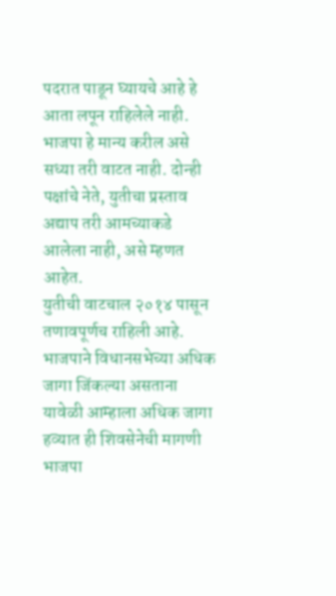पदरात पाडून घ्यायचे आहे हे आता लपून राहिलेले नाही. भाजपा हे मान्य करील असे सध्या तरी वाटत नाही. दोन्ही पक्षांचे नेते, युतीचा प्रस्ताव अद्याप तरी आमच्याकडे आलेला नाही, असे म्हणत आहेत.
युतीची वाटचाल २०१४ पासून तणावपूर्णच राहिली आहे. भाजपाने विधानसभेच्या अधिक जागा जिंकल्या असताना यावेळी आम्हाला अधिक जागा हव्यात ही शिवसेनेची मागणी भाजपा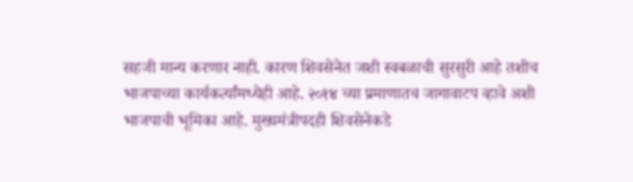सहजी मान्य करणार नाही. कारण शिवसेनेत जशी स्वबळाची सुरसुरी आहे तशीच भाजपाच्या कार्यकर्त्यांमध्येही आहे. २०१४ च्या प्रमाणातच जागावाटप व्हावे अशी भाजपाची भूमिका आहे. मुख्यमंत्रीपदही शिवसेनेकडे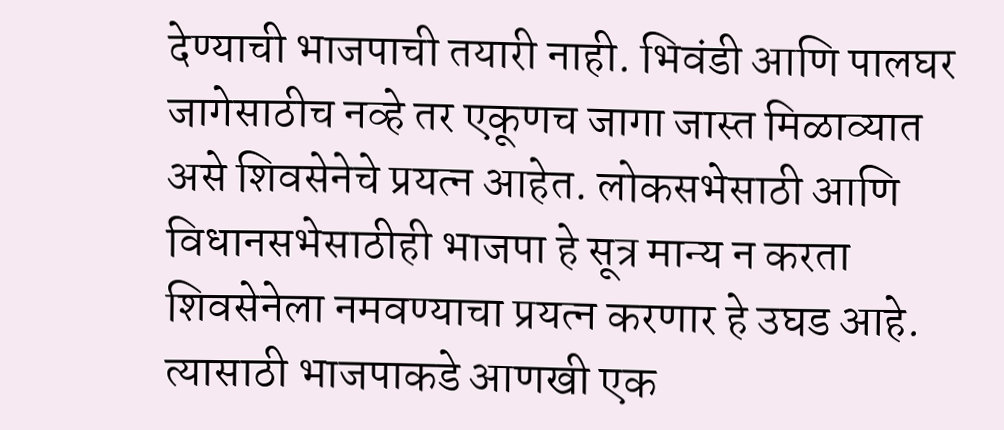देण्याची भाजपाची तयारी नाही. भिवंडी आणि पालघर जागेसाठीच नव्हे तर एकूणच जागा जास्त मिळाव्यात असे शिवसेनेचे प्रयत्न आहेत. लोकसभेसाठी आणि विधानसभेसाठीही भाजपा हे सूत्र मान्य न करता शिवसेनेला नमवण्याचा प्रयत्न करणार हे उघड आहे. त्यासाठी भाजपाकडे आणखी एक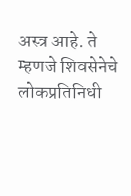अस्त्र आहे. ते म्हणजे शिवसेनेचे लोकप्रतिनिधी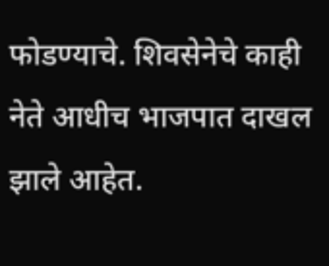फोडण्याचे. शिवसेनेचे काही नेते आधीच भाजपात दाखल झाले आहेत.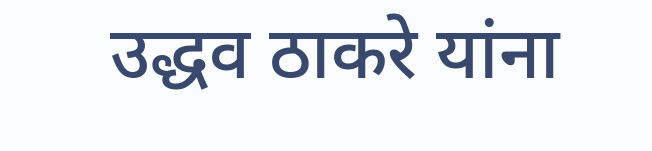उद्धव ठाकरे यांना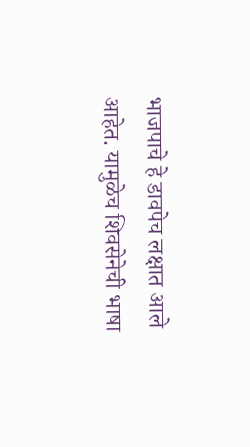भाजपाचे हे डावपेच लक्षात आले आहेत. यामुळेच शिवसेनेची भाषा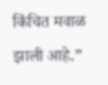किंचित मवाळ झाली आहे.”